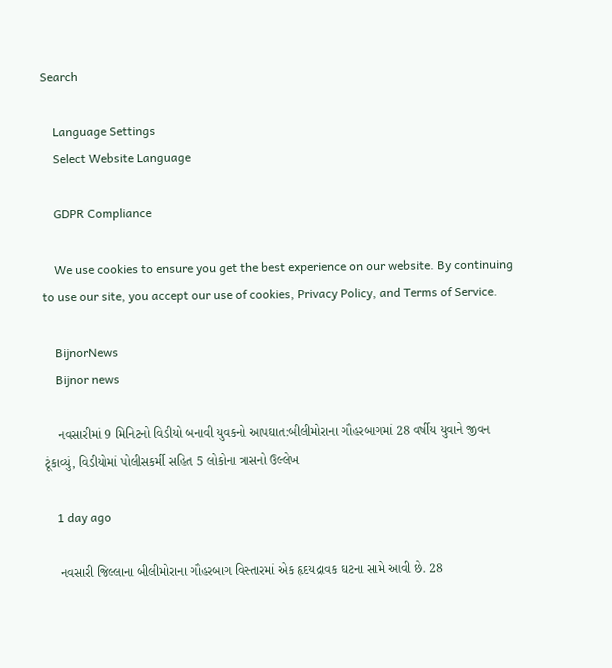Search

    Language Settings
    Select Website Language

    GDPR Compliance

    We use cookies to ensure you get the best experience on our website. By continuing to use our site, you accept our use of cookies, Privacy Policy, and Terms of Service.

    BijnorNews
    Bijnor news

    નવસારીમાં 9 મિનિટનો વિડીયો બનાવી યુવકનો આપઘાત:બીલીમોરાના ગૌહરબાગમાં 28 વર્ષીય યુવાને જીવન ટૂંકાવ્યું, વિડીયોમાં પોલીસકર્મી સહિત 5 લોકોના ત્રાસનો ઉલ્લેખ

    1 day ago

    નવસારી જિલ્લાના બીલીમોરાના ગૌહરબાગ વિસ્તારમાં એક હૃદયદ્રાવક ઘટના સામે આવી છે. 28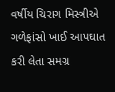વર્ષીય ચિરાગ મિસ્ત્રીએ ગળેફાંસો ખાઈ આપઘાત કરી લેતા સમગ્ર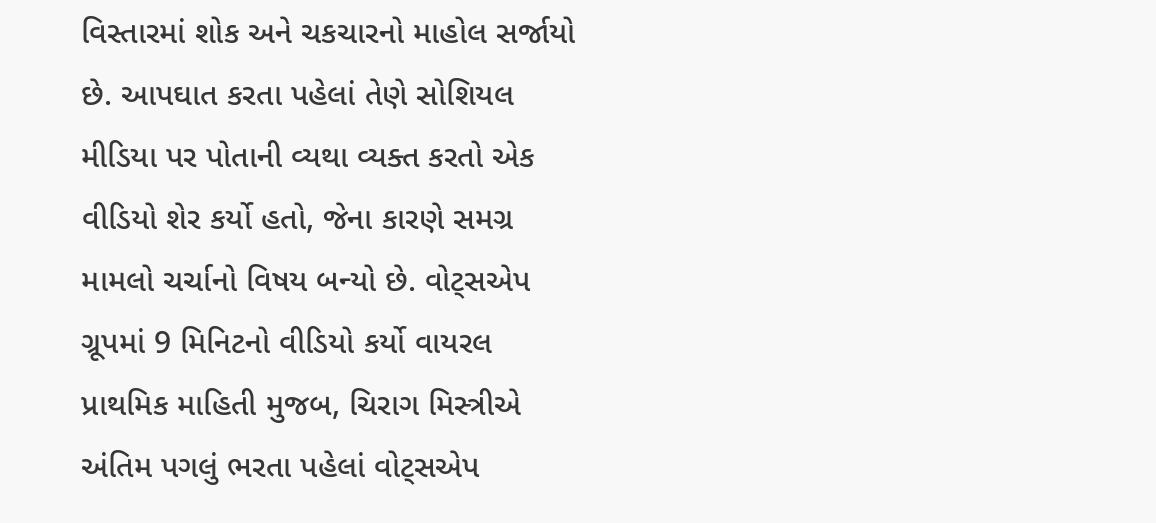વિસ્તારમાં શોક અને ચકચારનો માહોલ સર્જાયો છે. આપઘાત કરતા પહેલાં તેણે સોશિયલ મીડિયા પર પોતાની વ્યથા વ્યક્ત કરતો એક વીડિયો શેર કર્યો હતો, જેના કારણે સમગ્ર મામલો ચર્ચાનો વિષય બન્યો છે. વોટ્સએપ ગ્રૂપમાં 9 મિનિટનો વીડિયો કર્યો વાયરલ પ્રાથમિક માહિતી મુજબ, ચિરાગ મિસ્ત્રીએ અંતિમ પગલું ભરતા પહેલાં વોટ્સએપ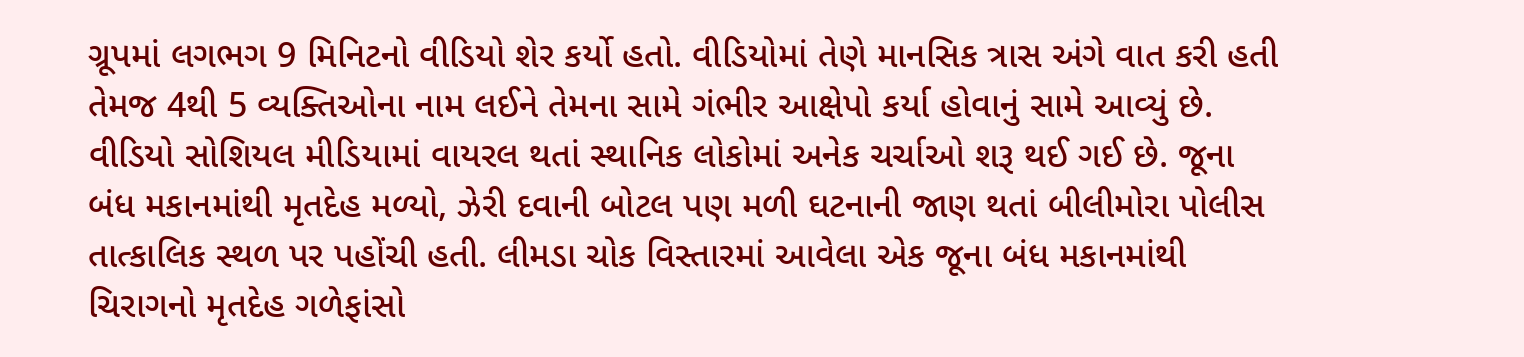ગ્રૂપમાં લગભગ 9 મિનિટનો વીડિયો શેર કર્યો હતો. વીડિયોમાં તેણે માનસિક ત્રાસ અંગે વાત કરી હતી તેમજ 4થી 5 વ્યક્તિઓના નામ લઈને તેમના સામે ગંભીર આક્ષેપો કર્યા હોવાનું સામે આવ્યું છે. વીડિયો સોશિયલ મીડિયામાં વાયરલ થતાં સ્થાનિક લોકોમાં અનેક ચર્ચાઓ શરૂ થઈ ગઈ છે. જૂના બંધ મકાનમાંથી મૃતદેહ મળ્યો, ઝેરી દવાની બોટલ પણ મળી ઘટનાની જાણ થતાં બીલીમોરા પોલીસ તાત્કાલિક સ્થળ પર પહોંચી હતી. લીમડા ચોક વિસ્તારમાં આવેલા એક જૂના બંધ મકાનમાંથી ચિરાગનો મૃતદેહ ગળેફાંસો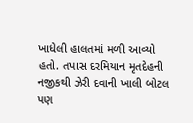ખાધેલી હાલતમાં મળી આવ્યો હતો. તપાસ દરમિયાન મૃતદેહની નજીકથી ઝેરી દવાની ખાલી બોટલ પણ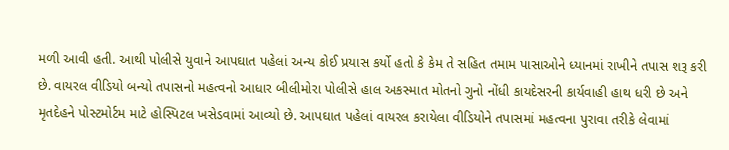મળી આવી હતી. આથી પોલીસે યુવાને આપઘાત પહેલાં અન્ય કોઈ પ્રયાસ કર્યો હતો કે કેમ તે સહિત તમામ પાસાઓને ધ્યાનમાં રાખીને તપાસ શરૂ કરી છે. વાયરલ વીડિયો બન્યો તપાસનો મહત્વનો આધાર બીલીમોરા પોલીસે હાલ અકસ્માત મોતનો ગુનો નોંધી કાયદેસરની કાર્યવાહી હાથ ધરી છે અને મૃતદેહને પોસ્ટમોર્ટમ માટે હોસ્પિટલ ખસેડવામાં આવ્યો છે. આપઘાત પહેલાં વાયરલ કરાયેલા વીડિયોને તપાસમાં મહત્વના પુરાવા તરીકે લેવામાં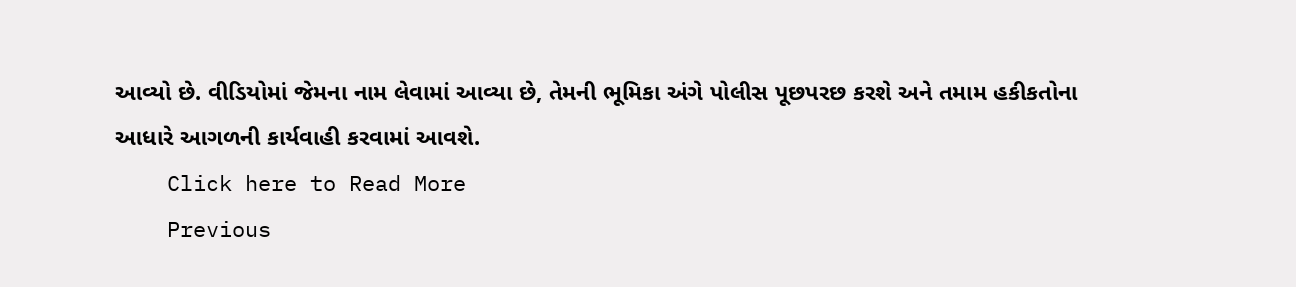આવ્યો છે. વીડિયોમાં જેમના નામ લેવામાં આવ્યા છે, તેમની ભૂમિકા અંગે પોલીસ પૂછપરછ કરશે અને તમામ હકીકતોના આધારે આગળની કાર્યવાહી કરવામાં આવશે.
    Click here to Read More
    Previous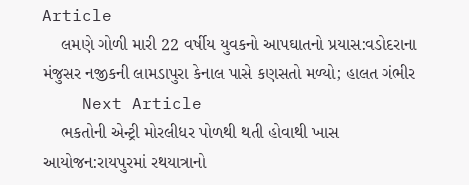Article
    લમણે ગોળી મારી 22 વર્ષીય યુવકનો આપઘાતનો પ્રયાસ:વડોદરાના મંજુસર નજીકની લામડાપુરા કેનાલ પાસે કણસતો મળ્યો; હાલત ગંભીર
    Next Article
    ભકતોની એન્ટ્રી મોરલીધર પોળથી થતી હોવાથી ખાસ આયોજન:રાયપુરમાં રથયાત્રાનો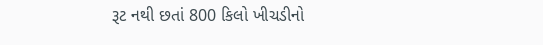રૂટ નથી છતાં 800 કિલો ખીચડીનો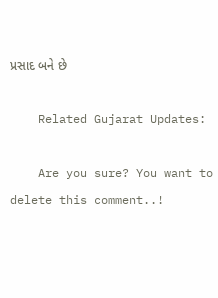પ્રસાદ બને છે

    Related Gujarat Updates:

    Are you sure? You want to delete this comment..!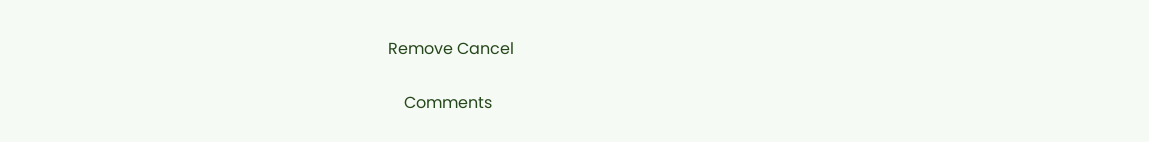Remove Cancel

    Comments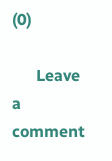(0)

      Leave a comment